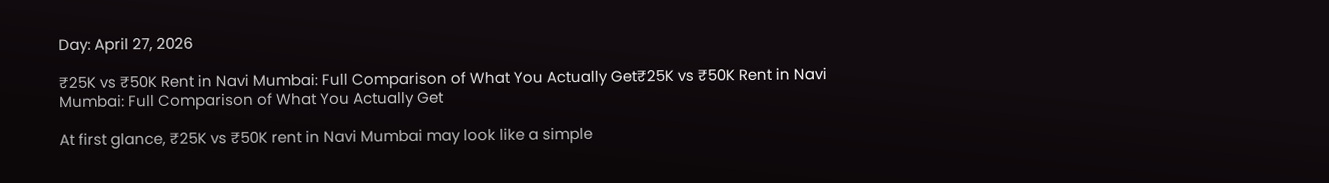Day: April 27, 2026

₹25K vs ₹50K Rent in Navi Mumbai: Full Comparison of What You Actually Get₹25K vs ₹50K Rent in Navi Mumbai: Full Comparison of What You Actually Get

At first glance, ₹25K vs ₹50K rent in Navi Mumbai may look like a simple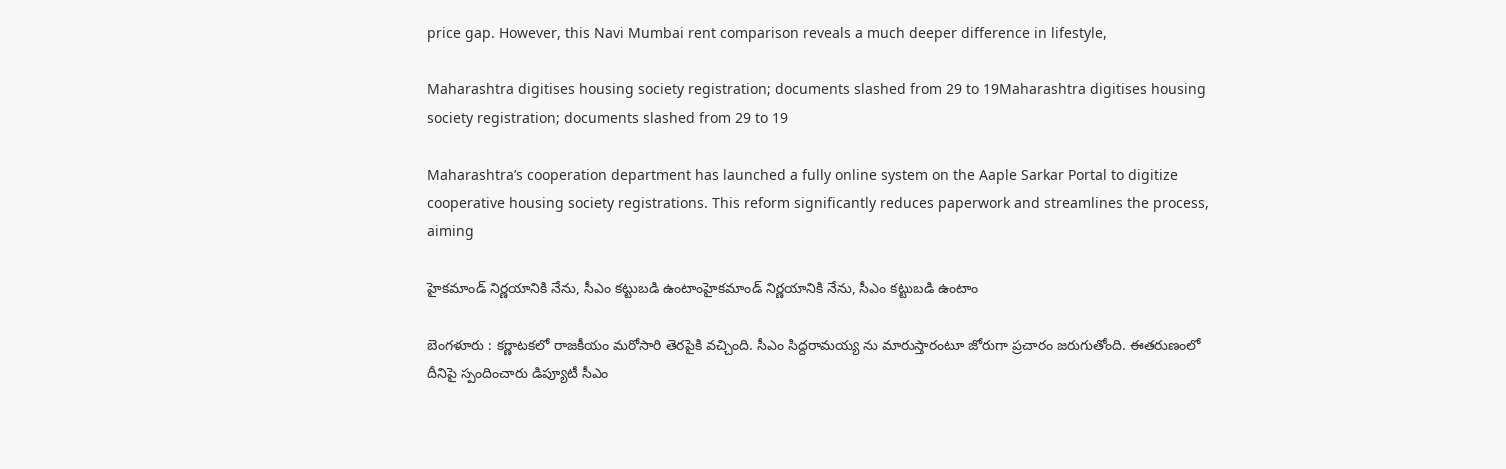price gap. However, this Navi Mumbai rent comparison reveals a much deeper difference in lifestyle,

Maharashtra digitises housing society registration; documents slashed from 29 to 19Maharashtra digitises housing society registration; documents slashed from 29 to 19

Maharashtra’s cooperation department has launched a fully online system on the Aaple Sarkar Portal to digitize cooperative housing society registrations. This reform significantly reduces paperwork and streamlines the process, aiming

హైకమాండ్ నిర్ణ‌యానికి నేను, సీఎం క‌ట్టుబ‌డి ఉంటాంహైకమాండ్ నిర్ణ‌యానికి నేను, సీఎం క‌ట్టుబ‌డి ఉంటాం

బెంగ‌ళూరు : క‌ర్ణాట‌క‌లో రాజ‌కీయం మ‌రోసారి తెర‌పైకి వ‌చ్చింది. సీఎం సిద్ద‌రామ‌య్య ను మారుస్తారంటూ జోరుగా ప్ర‌చారం జ‌రుగుతోంది. ఈత‌రుణంలో దీనిపై స్పందించారు డిప్యూటీ సీఎం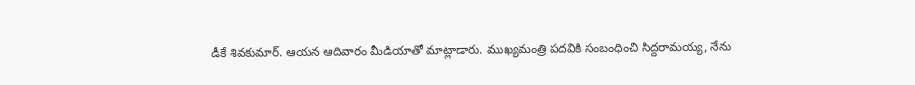డీకే శివ‌కుమార్. ఆయ‌న ఆదివారం మీడియాతో మాట్లాడారు. ముఖ్య‌మంత్రి ప‌ద‌వికి సంబంధించి సిద్దరామయ్య, నేను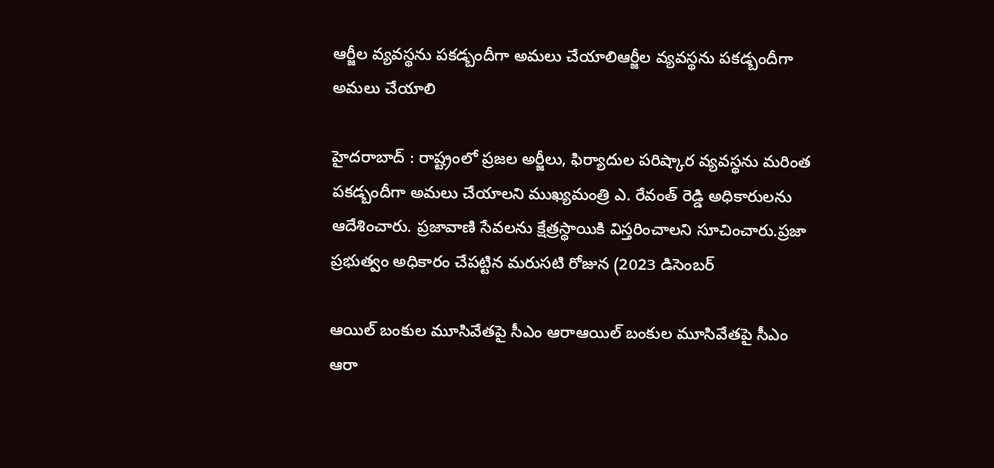ఆర్జీల‌ వ్య‌వ‌స్థ‌ను ప‌క‌డ్బందీగా అమ‌లు చేయాలిఆర్జీల‌ వ్య‌వ‌స్థ‌ను ప‌క‌డ్బందీగా అమ‌లు చేయాలి

హైద‌రాబాద్ : రాష్ట్రంలో ప్రజల అర్జీలు, ఫిర్యాదుల పరిష్కార వ్యవస్థను మరింత పకడ్బందీగా అమలు చేయాలని ముఖ్యమంత్రి ఎ. రేవంత్ రెడ్డి అధికారుల‌ను ఆదేశించారు. ప్రజావాణి సేవలను క్షేత్రస్థాయికి విస్తరించాలని సూచించారు.ప్రజా ప్రభుత్వం అధికారం చేపట్టిన మరుసటి రోజున (2023 డిసెంబర్

ఆయిల్ బంకుల మూసివేతపై సీఎం ఆరాఆయిల్ బంకుల మూసివేతపై సీఎం ఆరా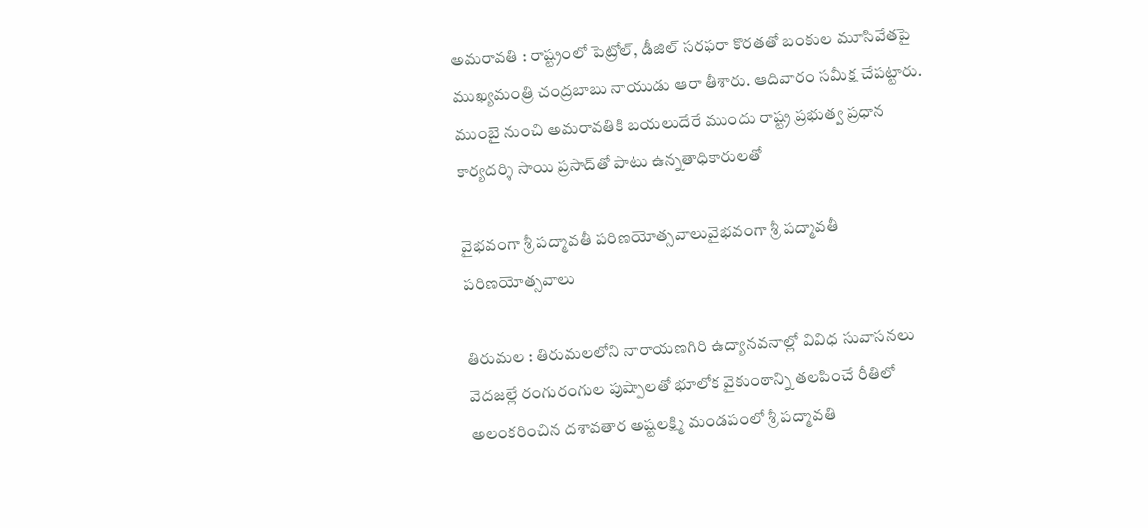అమరావతి : రాష్ట్రంలో పెట్రోల్, డీజిల్ సరఫరా కొరతతో బంకుల మూసివేతపై ముఖ్యమంత్రి చంద్రబాబు నాయుడు ఆరా తీశారు. ఆదివారం స‌మీక్ష చేప‌ట్టారు. ముంబై నుంచి అమరావతికి బయలుదేరే ముందు రాష్ట్ర ప్రభుత్వ ప్రధాన కార్యదర్శి సాయి ప్రసాద్‌తో పాటు ఉన్నతాధికారులతో

వైభ‌వంగా శ్రీ పద్మావతీ పరిణయోత్సవాలువైభ‌వంగా శ్రీ పద్మావతీ పరిణయోత్సవాలు

తిరుమల : తిరుమలలోని నారాయణగిరి ఉద్యానవనాల్లో వివిధ సువాసనలు వెదజల్లే రంగురంగుల పుష్పాలతో భూలోక వైకుంఠాన్ని తలపించే రీతిలో అలంకరించిన దశావతార అష్టలక్ష్మి మండపంలో శ్రీ పద్మావతి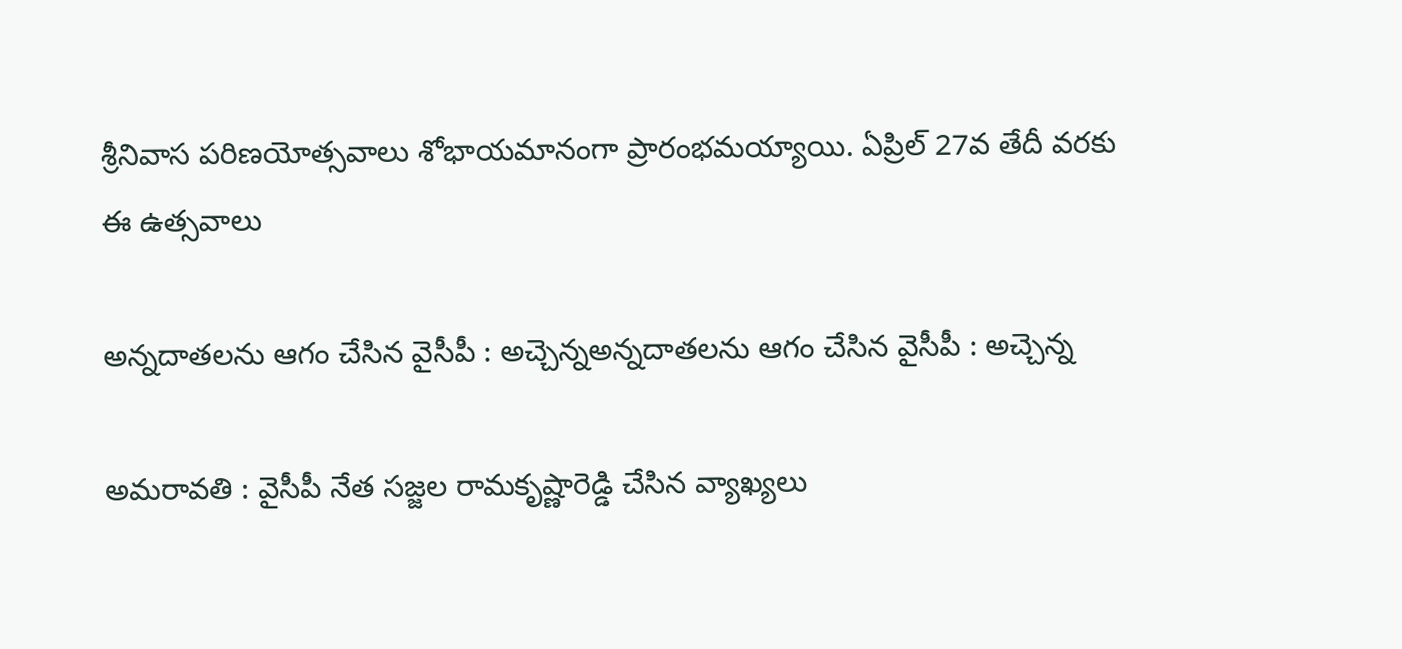శ్రీనివాస పరిణయోత్సవాలు శోభాయమానంగా ప్రారంభమయ్యాయి. ఏప్రిల్ 27వ తేదీ వరకు ఈ ఉత్సవాలు

అన్న‌దాత‌ల‌ను ఆగం చేసిన వైసీపీ : అచ్చెన్న‌అన్న‌దాత‌ల‌ను ఆగం చేసిన వైసీపీ : అచ్చెన్న‌

అమరావతి : వైసీపీ నేత సజ్జల రామకృష్ణారెడ్డి చేసిన వ్యాఖ్యలు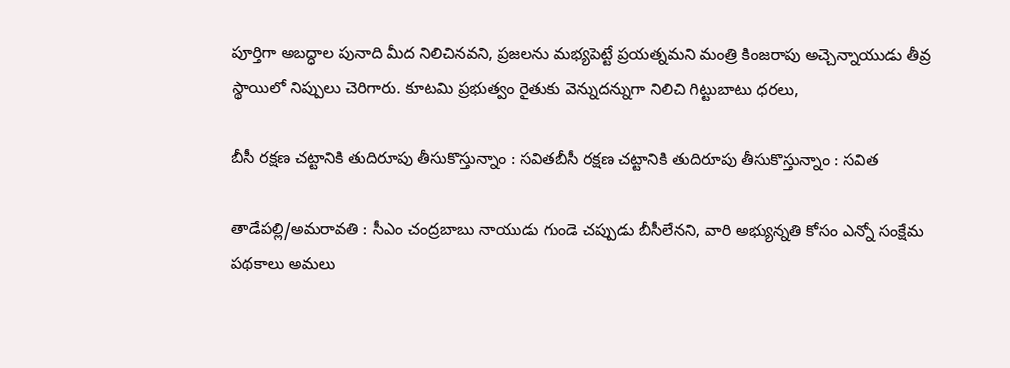పూర్తిగా అబద్ధాల పునాది మీద నిలిచినవని, ప్రజలను మభ్యపెట్టే ప్రయత్నమని మంత్రి కింజరాపు అచ్చెన్నాయుడు తీవ్ర స్థాయిలో నిప్పులు చెరిగారు. కూటమి ప్రభుత్వం రైతుకు వెన్నుదన్నుగా నిలిచి గిట్టుబాటు ధరలు,

బీసీ రక్షణ చట్టానికి తుదిరూపు తీసుకొస్తున్నాం : స‌విత‌బీసీ రక్షణ చట్టానికి తుదిరూపు తీసుకొస్తున్నాం : స‌విత‌

తాడేపల్లి/అమరావతి : సీఎం చంద్రబాబు నాయుడు గుండె చప్పుడు బీసీలేనని, వారి అభ్యున్నతి కోసం ఎన్నో సంక్షేమ పథకాలు అమలు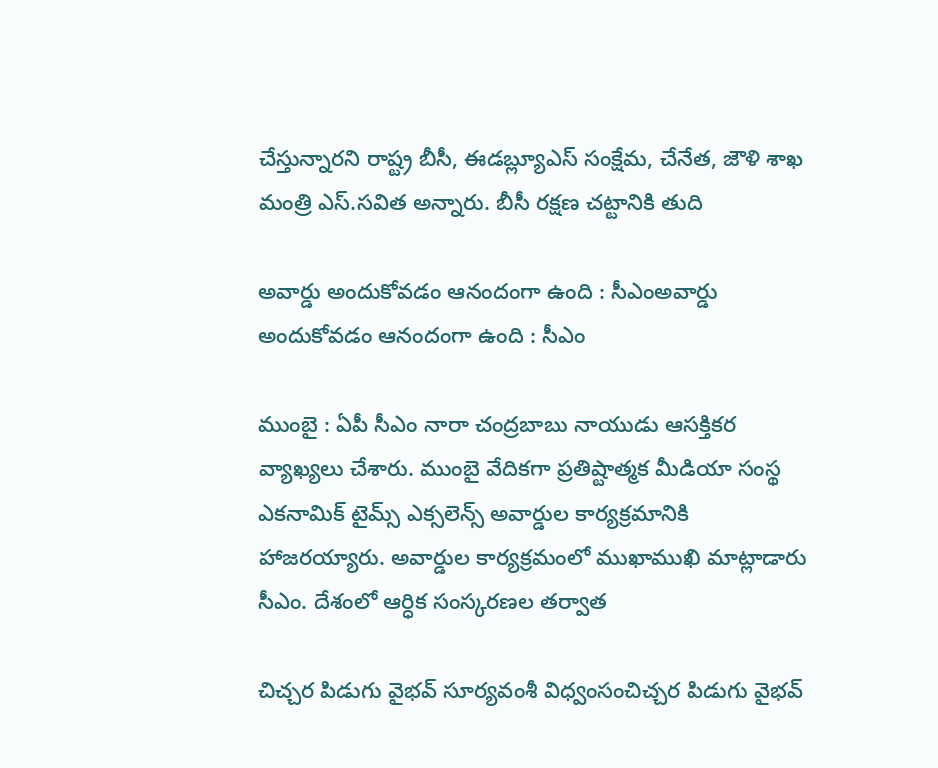చేస్తున్నారని రాష్ట్ర బీసీ, ఈడబ్ల్యూఎస్ సంక్షేమ, చేనేత, జౌళి శాఖ మంత్రి ఎస్.సవిత అన్నారు. బీసీ రక్షణ చట్టానికి తుది

అవార్డు అందుకోవ‌డం ఆనందంగా ఉంది : సీఎంఅవార్డు అందుకోవ‌డం ఆనందంగా ఉంది : సీఎం

ముంబై : ఏపీ సీఎం నారా చంద్ర‌బాబు నాయుడు ఆస‌క్తిక‌ర వ్యాఖ్య‌లు చేశారు. ముంబై వేదిక‌గా ప్రతిష్టాత్మక మీడియా సంస్థ ఎకనామిక్ టైమ్స్ ఎక్సలెన్స్ అవార్డుల కార్యక్రమానికి హాజరయ్యారు. అవార్డుల కార్యక్రమంలో ముఖాముఖి మాట్లాడారు సీఎం. దేశంలో ఆర్ధిక సంస్కరణల తర్వాత

చిచ్చ‌ర పిడుగు వైభ‌వ్ సూర్య‌వంశీ విధ్వంసంచిచ్చ‌ర పిడుగు వైభ‌వ్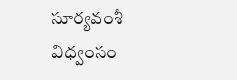సూర్య‌వంశీ విధ్వంసం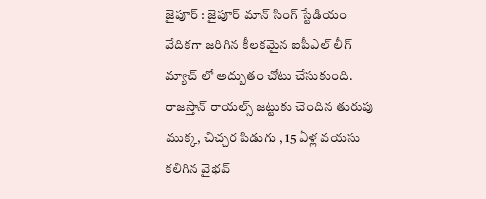జైపూర్ : జైపూర్ మాన్ సింగ్ స్టేడియం వేదిక‌గా జ‌రిగిన కీల‌క‌మైన ఐపీఎల్ లీగ్ మ్యాచ్ లో అద్బుతం చోటు చేసుకుంది. రాజ‌స్తాన్ రాయ‌ల్స్ జ‌ట్టుకు చెందిన తురుపు ముక్క‌, చిచ్చ‌ర పిడుగు , 15 ఏళ్ల వ‌యసు క‌లిగిన వైభ‌వ్